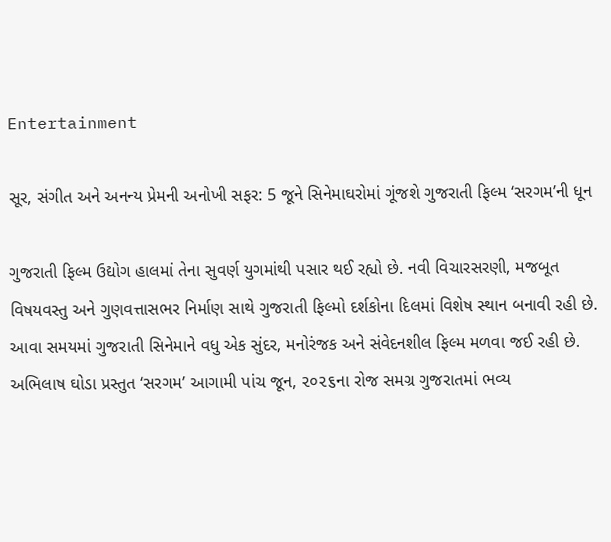Entertainment

સૂર, સંગીત અને અનન્ય પ્રેમની અનોખી સફર: 5 જૂને સિનેમાઘરોમાં ગૂંજશે ગુજરાતી ફિલ્મ ‘સરગમ’ની ધૂન

ગુજરાતી ફિલ્મ ઉદ્યોગ હાલમાં તેના સુવર્ણ યુગમાંથી પસાર થઈ રહ્યો છે. નવી વિચારસરણી, મજબૂત વિષયવસ્તુ અને ગુણવત્તાસભર નિર્માણ સાથે ગુજરાતી ફિલ્મો દર્શકોના દિલમાં વિશેષ સ્થાન બનાવી રહી છે. આવા સમયમાં ગુજરાતી સિનેમાને વધુ એક સુંદર, મનોરંજક અને સંવેદનશીલ ફિલ્મ મળવા જઈ રહી છે. અભિલાષ ઘોડા પ્રસ્તુત ‘સરગમ’ આગામી પાંચ જૂન, ૨૦૨૬ના રોજ સમગ્ર ગુજરાતમાં ભવ્ય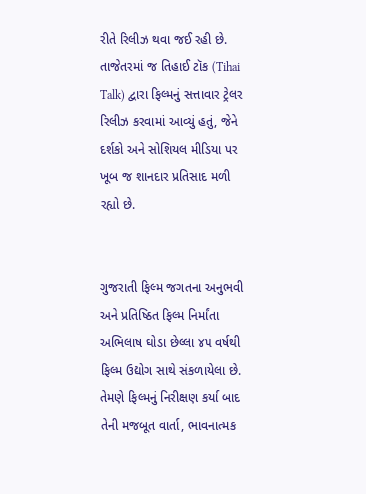રીતે રિલીઝ થવા જઈ રહી છે. તાજેતરમાં જ તિહાઈ ટૉક (Tihai Talk) દ્વારા ફિલ્મનું સત્તાવાર ટ્રેલર રિલીઝ કરવામાં આવ્યું હતું, જેને દર્શકો અને સોશિયલ મીડિયા પર ખૂબ જ શાનદાર પ્રતિસાદ મળી રહ્યો છે.


ગુજરાતી ફિલ્મ જગતના અનુભવી અને પ્રતિષ્ઠિત ફિલ્મ નિર્માંતા અભિલાષ ઘોડા છેલ્લા ૪૫ વર્ષથી ફિલ્મ ઉદ્યોગ સાથે સંકળાયેલા છે. તેમણે ફિલ્મનું નિરીક્ષણ કર્યા બાદ તેની મજબૂત વાર્તા, ભાવનાત્મક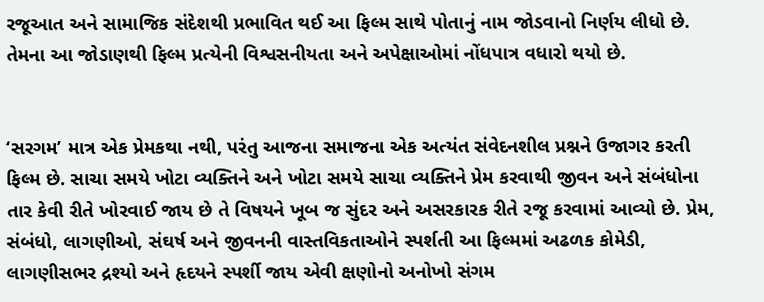રજૂઆત અને સામાજિક સંદેશથી પ્રભાવિત થઈ આ ફિલ્મ સાથે પોતાનું નામ જોડવાનો નિર્ણય લીધો છે. તેમના આ જોડાણથી ફિલ્મ પ્રત્યેની વિશ્વસનીયતા અને અપેક્ષાઓમાં નોંધપાત્ર વધારો થયો છે.


‘સરગમ’ માત્ર એક પ્રેમકથા નથી, પરંતુ આજના સમાજના એક અત્યંત સંવેદનશીલ પ્રશ્નને ઉજાગર કરતી ફિલ્મ છે. સાચા સમયે ખોટા વ્યક્તિને અને ખોટા સમયે સાચા વ્યક્તિને પ્રેમ કરવાથી જીવન અને સંબંધોના તાર કેવી રીતે ખોરવાઈ જાય છે તે વિષયને ખૂબ જ સુંદર અને અસરકારક રીતે રજૂ કરવામાં આવ્યો છે. પ્રેમ, સંબંધો, લાગણીઓ, સંઘર્ષ અને જીવનની વાસ્તવિકતાઓને સ્પર્શતી આ ફિલ્મમાં અઢળક કોમેડી, લાગણીસભર દ્રશ્યો અને હૃદયને સ્પર્શી જાય એવી ક્ષણોનો અનોખો સંગમ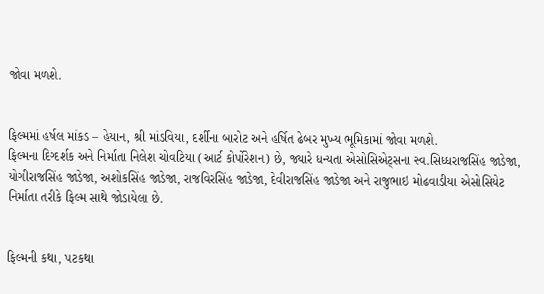જોવા મળશે.


ફિલ્મમાં હર્ષલ માંકડ – હેયાન, શ્રી માંડવિયા, દર્શીના બારોટ અને હર્ષિત ઢેબર મુખ્ય ભૂમિકામાં જોવા મળશે.
ફિલ્મના દિગ્દર્શક અને નિર્માતા નિલેશ ચોવટિયા (આર્ટ કોર્પોરેશન) છે, જ્યારે ધન્યતા એસોસિએટ્સના સ્વ.સિધ્ધરાજસિંહ જાડેજા, યોગીરાજસિંહ જાડેજા, અશોકસિંહ જાડેજા, રાજવિરસિંહ જાડેજા, દેવીરાજસિંહ જાડેજા અને રાજુભાઇ મોઢવાડીયા એસોસિયેટ નિર્માતા તરીકે ફિલ્મ સાથે જોડાયેલા છે.


ફિલ્મની કથા, પટકથા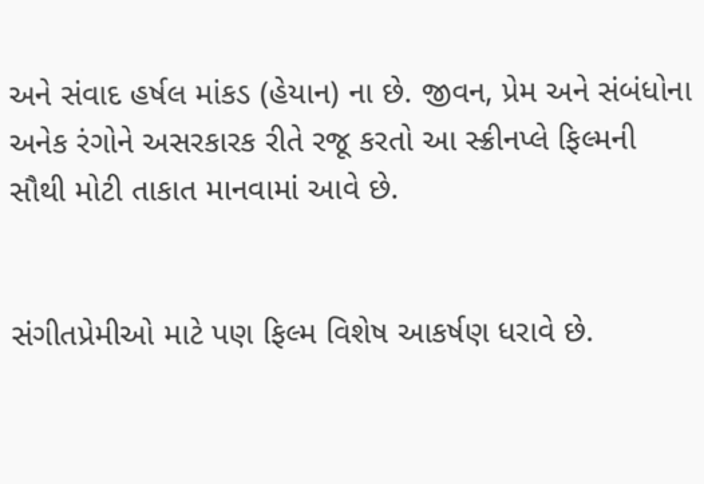અને સંવાદ હર્ષલ માંકડ (હેયાન) ના છે. જીવન, પ્રેમ અને સંબંધોના અનેક રંગોને અસરકારક રીતે રજૂ કરતો આ સ્ક્રીનપ્લે ફિલ્મની સૌથી મોટી તાકાત માનવામાં આવે છે.


સંગીતપ્રેમીઓ માટે પણ ફિલ્મ વિશેષ આકર્ષણ ધરાવે છે.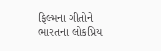ફિલ્મના ગીતોને ભારતના લોકપ્રિય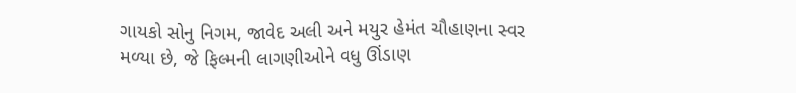ગાયકો સોનુ નિગમ, જાવેદ અલી અને મયુર હેમંત ચૌહાણના સ્વર મળ્યા છે, જે ફિલ્મની લાગણીઓને વધુ ઊંડાણ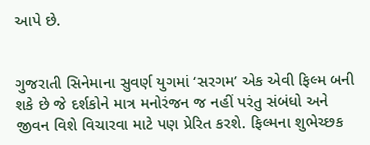આપે છે.


ગુજરાતી સિનેમાના સુવર્ણ યુગમાં ‘સરગમ’ એક એવી ફિલ્મ બની શકે છે જે દર્શકોને માત્ર મનોરંજન જ નહીં પરંતુ સંબંધો અને જીવન વિશે વિચારવા માટે પણ પ્રેરિત કરશે. ફિલ્મના શુભેચ્છક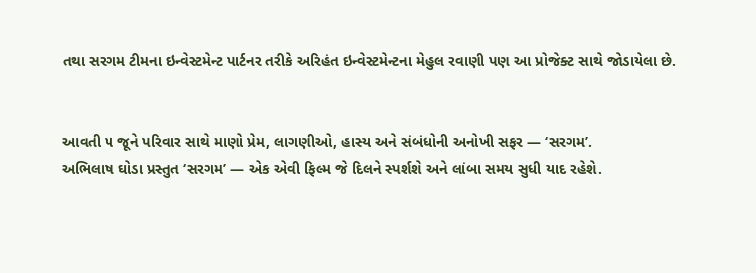તથા સરગમ ટીમના ઇન્વેસ્ટમેન્ટ પાર્ટનર તરીકે અરિહંત ઇન્વેસ્ટમેન્ટના મેહુલ રવાણી પણ આ પ્રોજેક્ટ સાથે જોડાયેલા છે.


આવતી ૫ જૂને પરિવાર સાથે માણો પ્રેમ, લાગણીઓ, હાસ્ય અને સંબંધોની અનોખી સફર — ‘સરગમ’.
અભિલાષ ઘોડા પ્રસ્તુત ‘સરગમ’ — એક એવી ફિલ્મ જે દિલને સ્પર્શશે અને લાંબા સમય સુધી યાદ રહેશે.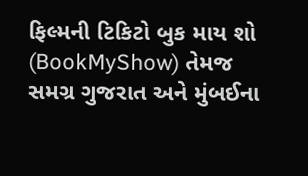ફિલ્મની ટિકિટો બુક માય શો (BookMyShow) તેમજ સમગ્ર ગુજરાત અને મુંબઈના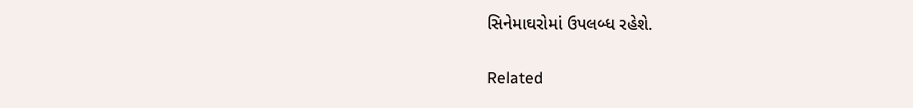સિનેમાઘરોમાં ઉપલબ્ધ રહેશે.

Related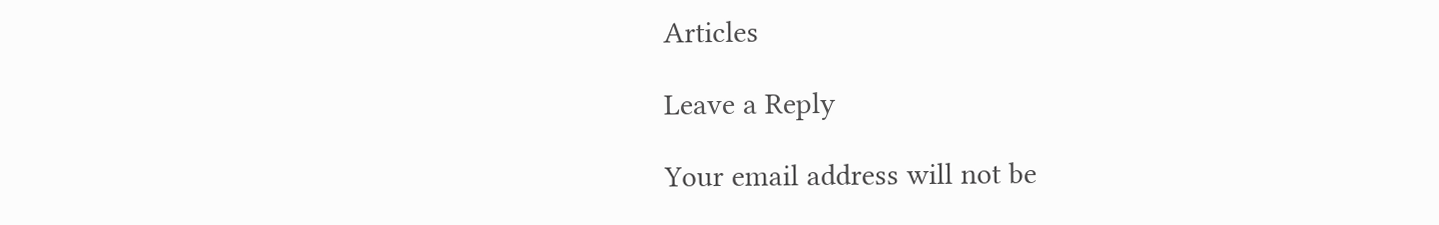Articles

Leave a Reply

Your email address will not be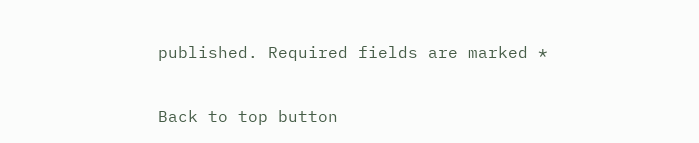published. Required fields are marked *

Back to top button